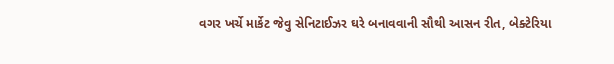વગર ખર્ચે માર્કેટ જેવુ સેનિટાઈઝર ઘરે બનાવવાની સૌથી આસન રીત, બેક્ટેરિયા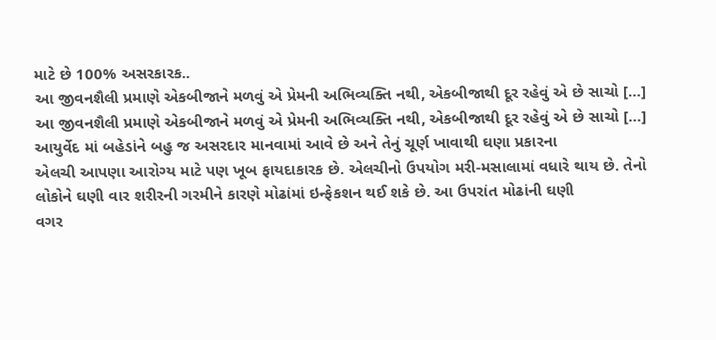માટે છે 100% અસરકારક..
આ જીવનશૈલી પ્રમાણે એકબીજાને મળવું એ પ્રેમની અભિવ્યક્તિ નથી, એકબીજાથી દૂર રહેવું એ છે સાચો […]
આ જીવનશૈલી પ્રમાણે એકબીજાને મળવું એ પ્રેમની અભિવ્યક્તિ નથી, એકબીજાથી દૂર રહેવું એ છે સાચો […]
આયુર્વેદ માં બહેડાંને બહુ જ અસરદાર માનવામાં આવે છે અને તેનું ચૂર્ણ ખાવાથી ઘણા પ્રકારના
એલચી આપણા આરોગ્ય માટે પણ ખૂબ ફાયદાકારક છે. એલચીનો ઉપયોગ મરી-મસાલામાં વધારે થાય છે. તેનો
લોકોને ઘણી વાર શરીરની ગરમીને કારણે મોઢાંમાં ઇન્ફેકશન થઈ શકે છે. આ ઉપરાંત મોઢાંની ઘણી
વગર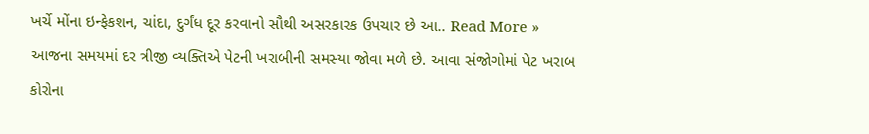ખર્ચે મોંના ઇન્ફેકશન, ચાંદા, દુર્ગંધ દૂર કરવાનો સૌથી અસરકારક ઉપચાર છે આ.. Read More »
આજના સમયમાં દર ત્રીજી વ્યક્તિએ પેટની ખરાબીની સમસ્યા જોવા મળે છે. આવા સંજોગોમાં પેટ ખરાબ
કોરોના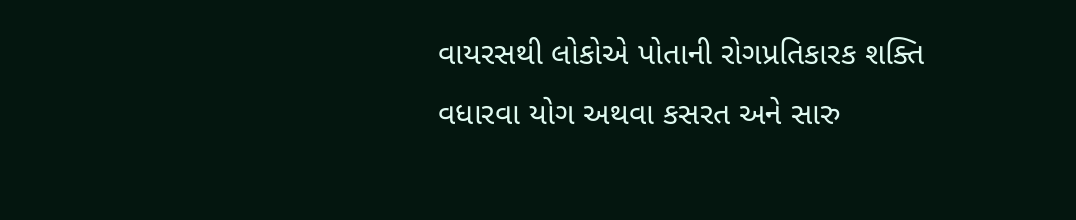વાયરસથી લોકોએ પોતાની રોગપ્રતિકારક શક્તિ વધારવા યોગ અથવા કસરત અને સારુ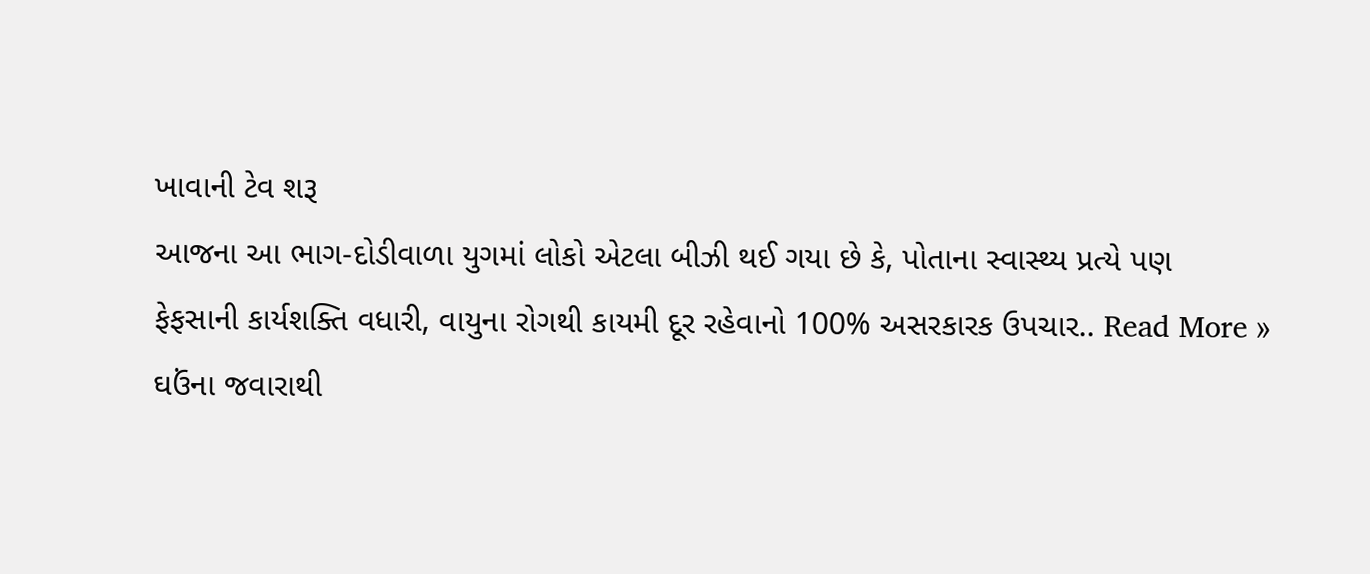ખાવાની ટેવ શરૂ
આજના આ ભાગ-દોડીવાળા યુગમાં લોકો એટલા બીઝી થઈ ગયા છે કે, પોતાના સ્વાસ્થ્ય પ્રત્યે પણ
ફેફસાની કાર્યશક્તિ વધારી, વાયુના રોગથી કાયમી દૂર રહેવાનો 100% અસરકારક ઉપચાર.. Read More »
ઘઉંના જવારાથી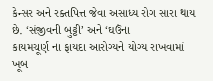કેન્સર અને રક્તપિત્ત જેવા અસાધ્ય રોગ સારા થાય છે. ‘સંજીવની બુટ્ટી’ અને ‘ઘઉંના
કાયમચૂર્ણ ના ફાયદા આરોગ્યને યોગ્ય રાખવામાં ખૂબ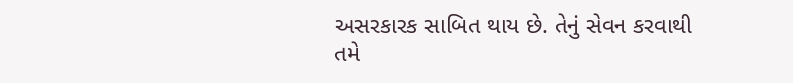અસરકારક સાબિત થાય છે. તેનું સેવન કરવાથી તમે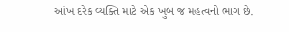આંખ દરેક વ્યક્તિ માટે એક ખુબ જ મહત્વનો ભાગ છે.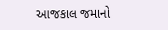આજકાલ જમાનો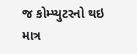જ કોમ્પ્યુટરનો થઇ
માત્ર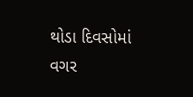થોડા દિવસોમાં વગર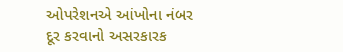ઓપરેશનએ આંખોના નંબર દૂર કરવાનો અસરકારક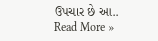ઉપચાર છે આ.. Read More »